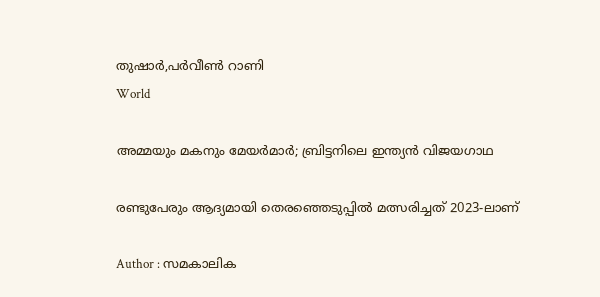തുഷാര്‍,പര്‍വീണ്‍ റാണി
World

അമ്മയും മകനും മേയര്‍മാര്‍; ബ്രിട്ടനിലെ ഇന്ത്യന്‍ വിജയഗാഥ

രണ്ടുപേരും ആദ്യമായി തെരഞ്ഞെടുപ്പില്‍ മത്സരിച്ചത് 2023-ലാണ്

Author : സമകാലിക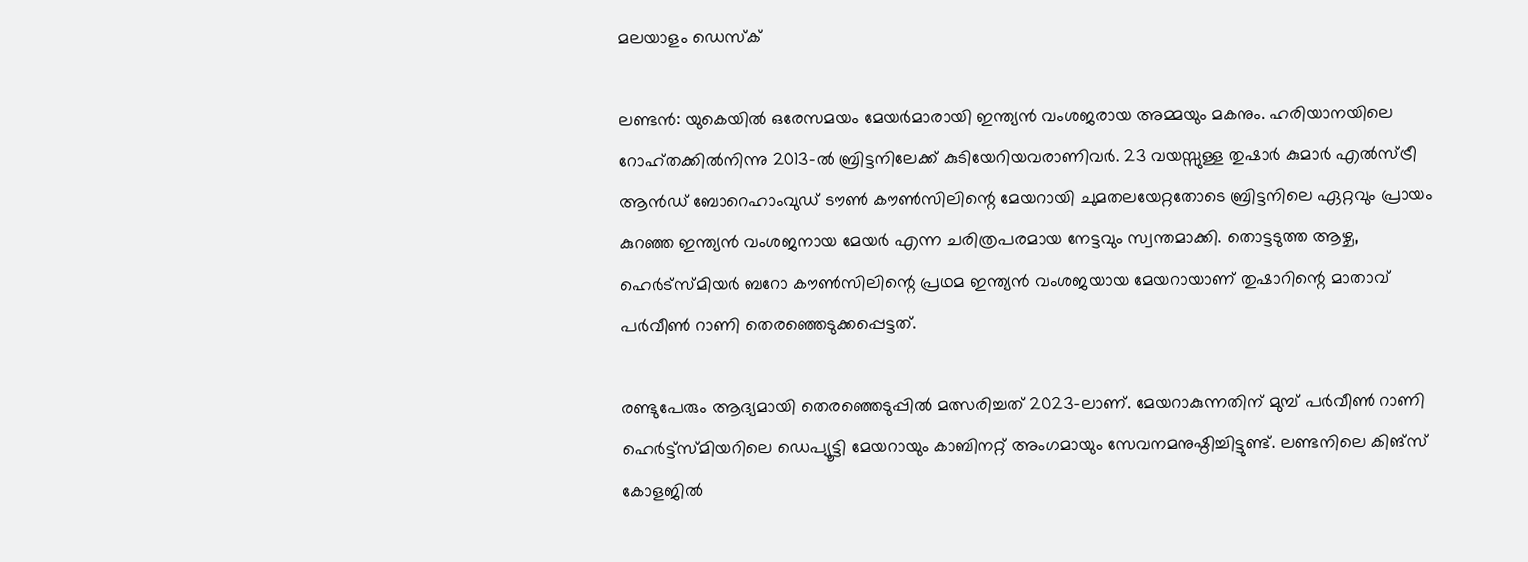മലയാളം ഡെസ്ക്

ലണ്ടന്‍: യുകെയില്‍ ഒരേസമയം മേയര്‍മാരായി ഇന്ത്യന്‍ വംശജരായ അമ്മയും മകനും. ഹരിയാനയിലെ റോഹ്തക്കില്‍നിന്നു 2013-ല്‍ ബ്രിട്ടനിലേക്ക് കുടിയേറിയവരാണിവര്‍. 23 വയസ്സുള്ള തുഷാര്‍ കുമാര്‍ എല്‍സ്ട്രീ ആന്‍ഡ് ബോറെഹാംവുഡ് ടൗണ്‍ കൗണ്‍സിലിന്റെ മേയറായി ചുമതലയേറ്റതോടെ ബ്രിട്ടനിലെ ഏറ്റവും പ്രായം കുറഞ്ഞ ഇന്ത്യന്‍ വംശജനായ മേയര്‍ എന്ന ചരിത്രപരമായ നേട്ടവും സ്വന്തമാക്കി. തൊട്ടടുത്ത ആഴ്ച, ഹെര്‍ട്‌സ്മിയര്‍ ബറോ കൗണ്‍സിലിന്റെ പ്രഥമ ഇന്ത്യന്‍ വംശജയായ മേയറായാണ് തുഷാറിന്റെ മാതാവ് പര്‍വീണ്‍ റാണി തെരഞ്ഞെടുക്കപ്പെട്ടത്.

രണ്ടുപേരും ആദ്യമായി തെരഞ്ഞെടുപ്പില്‍ മത്സരിച്ചത് 2023-ലാണ്. മേയറാകുന്നതിന് മുമ്പ് പര്‍വീണ്‍ റാണി ഹെര്‍ട്ട്സ്മിയറിലെ ഡെപ്യൂട്ടി മേയറായും കാബിനറ്റ് അംഗമായും സേവനമനുഷ്ഠിച്ചിട്ടുണ്ട്. ലണ്ടനിലെ കിങ്സ് കോളജില്‍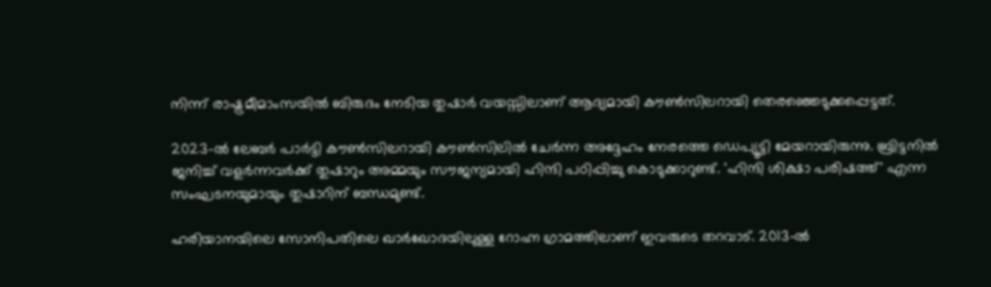നിന്ന് രാഷ്ട്രമീമാംസയില്‍ ബിരുദം നേടിയ തുഷാര്‍ വയസ്സിലാണ് ആദ്യമായി കൗണ്‍സിലറായി തെരഞ്ഞെടുക്കപ്പെട്ടത്.

2023-ല്‍ ലേബര്‍ പാര്‍ട്ടി കൗണ്‍സിലറായി കൗണ്‍സിലില്‍ ചേര്‍ന്ന അദ്ദേഹം നേരത്തെ ഡെപ്യൂട്ടി മേയറായിരുന്നു. ബ്രിട്ടനില്‍ ജനിച്ച് വളര്‍ന്നവര്‍ക്ക് തുഷാറും അമ്മയും സൗജന്യമായി ഹിന്ദി പഠിപ്പിച്ചു കൊടുക്കാറുണ്ട്. 'ഹിന്ദി ശിക്ഷാ പരിഷത്ത്' എന്ന സംഘടനയുമായും തുഷാറിന് ബന്ധമുണ്ട്.

ഹരിയാനയിലെ സോനിപതിലെ ഖാര്‍ഖോദയിലുള്ള റോഹ്ന ഗ്രാമത്തിലാണ് ഇവരുടെ തറവാട്. 2013-ല്‍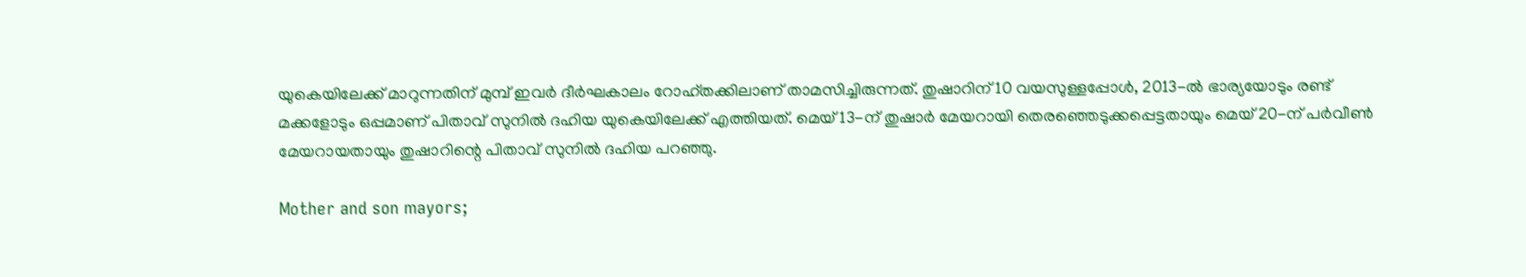യുകെയിലേക്ക് മാറുന്നതിന് മുമ്പ് ഇവര്‍ ദീര്‍ഘകാലം റോഹ്തക്കിലാണ് താമസിച്ചിരുന്നത്. തുഷാറിന് 10 വയസുള്ളപ്പോള്‍, 2013-ല്‍ ഭാര്യയോടും രണ്ട് മക്കളോടും ഒപ്പമാണ് പിതാവ് സുനില്‍ ദഹിയ യുകെയിലേക്ക് എത്തിയത്. മെയ് 13-ന് തുഷാര്‍ മേയറായി തെരഞ്ഞെടുക്കപ്പെട്ടതായും മെയ് 20-ന് പര്‍വീണ്‍ മേയറായതായും തുഷാറിന്റെ പിതാവ് സുനില്‍ ദഹിയ പറഞ്ഞു.

Mother and son mayors;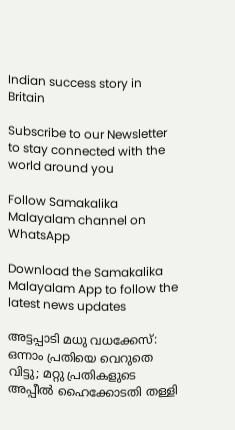Indian success story in Britain

Subscribe to our Newsletter to stay connected with the world around you

Follow Samakalika Malayalam channel on WhatsApp

Download the Samakalika Malayalam App to follow the latest news updates

അട്ടപ്പാടി മധു വധക്കേസ്: ഒന്നാം പ്രതിയെ വെറുതെ വിട്ടു; മറ്റു പ്രതികളുടെ അപ്പീല്‍ ഹൈക്കോടതി തള്ളി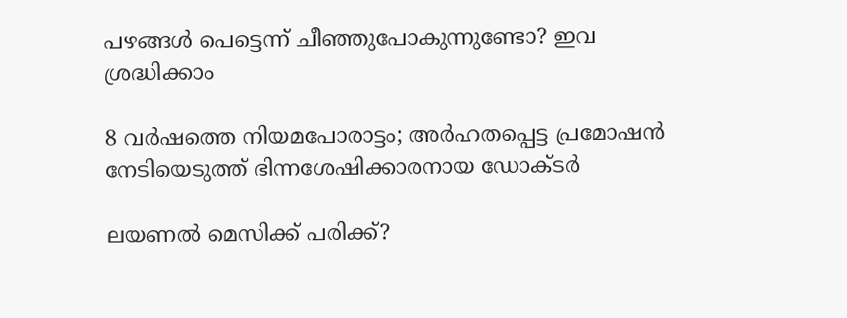പഴങ്ങൾ പെട്ടെന്ന് ചീഞ്ഞുപോകുന്നുണ്ടോ? ഇവ ശ്രദ്ധിക്കാം

8 വര്‍ഷത്തെ നിയമപോരാട്ടം; അര്‍ഹതപ്പെട്ട പ്രമോഷന്‍ നേടിയെടുത്ത് ഭിന്നശേഷിക്കാരനായ ഡോക്ടര്‍

ലയണൽ മെസിക്ക് പരിക്ക്?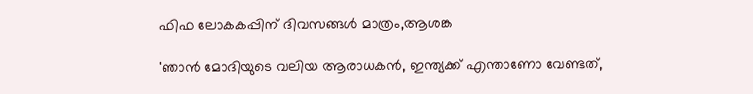ഫിഫ ലോകകപ്പിന് ദിവസങ്ങള്‍ മാത്രം,ആശങ്ക

'ഞാന്‍ മോദിയുടെ വലിയ ആരാധകന്‍, ഇന്ത്യക്ക് എന്താണോ വേണ്ടത്,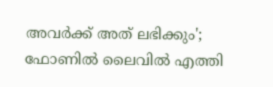അവര്‍ക്ക് അത് ലഭിക്കും'; ഫോണില്‍ ലൈവില്‍ എത്തി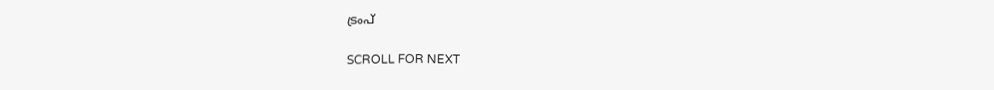ട്രംപ്

SCROLL FOR NEXT